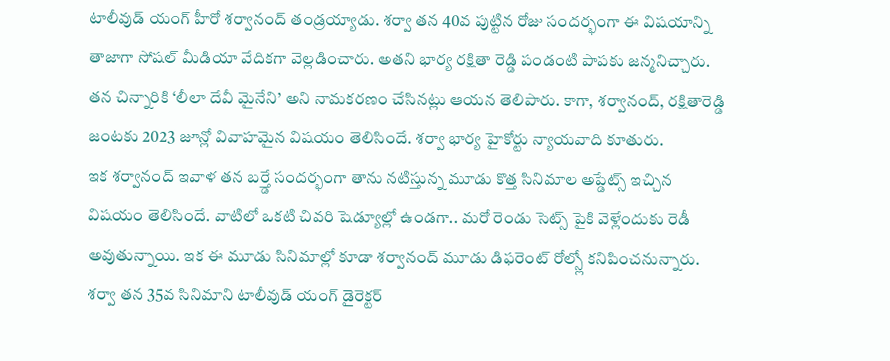టాలీవుడ్ యంగ్ హీరో శర్వానంద్ తండ్రయ్యాడు. శర్వా తన 40వ పుట్టిన రోజు సందర్భంగా ఈ విషయాన్ని తాజాగా సోషల్ మీడియా వేదికగా వెల్లడించారు. అతని భార్య రక్షితా రెడ్డి పండంటి పాపకు జన్మనిచ్చారు. తన చిన్నారికి ‘లీలా దేవీ మైనేని’ అని నామకరణం చేసినట్లు ఆయన తెలిపారు. కాగా, శర్వానంద్, రక్షితారెడ్డి జంటకు 2023 జూన్లో వివాహమైన విషయం తెలిసిందే. శర్వా భార్య హైకోర్టు న్యాయవాది కూతురు.
ఇక శర్వానంద్ ఇవాళ తన బర్త్డే సందర్భంగా తాను నటిస్తున్న మూడు కొత్త సినిమాల అప్డేట్స్ ఇచ్చిన విషయం తెలిసిందే. వాటిలో ఒకటి చివరి షెడ్యూల్లో ఉండగా.. మరో రెండు సెట్స్ పైకి వెళ్లేందుకు రెడీ అవుతున్నాయి. ఇక ఈ మూడు సినిమాల్లో కూడా శర్వానంద్ మూడు డిఫరెంట్ రోల్స్లో కనిపించనున్నారు. శర్వా తన 35వ సినిమాని టాలీవుడ్ యంగ్ డైరెక్టర్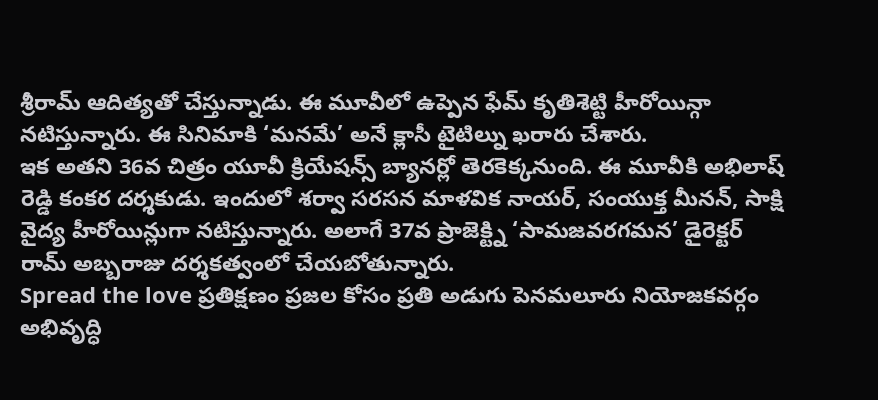శ్రీరామ్ ఆదిత్యతో చేస్తున్నాడు. ఈ మూవీలో ఉప్పెన ఫేమ్ కృతిశెట్టి హీరోయిన్గా నటిస్తున్నారు. ఈ సినిమాకి ‘మనమే’ అనే క్లాసీ టైటిల్ను ఖరారు చేశారు.
ఇక అతని 36వ చిత్రం యూవీ క్రియేషన్స్ బ్యానర్లో తెరకెక్కనుంది. ఈ మూవీకి అభిలాష్ రెడ్డి కంకర దర్శకుడు. ఇందులో శర్వా సరసన మాళవిక నాయర్, సంయుక్త మీనన్, సాక్షి వైద్య హీరోయిన్లుగా నటిస్తున్నారు. అలాగే 37వ ప్రాజెక్ట్ని ‘సామజవరగమన’ డైరెక్టర్ రామ్ అబ్బరాజు దర్శకత్వంలో చేయబోతున్నారు.
Spread the love ప్రతిక్షణం ప్రజల కోసం ప్రతి అడుగు పెనమలూరు నియోజకవర్గం అభివృద్ధి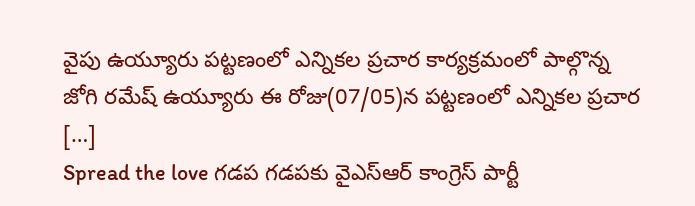వైపు ఉయ్యూరు పట్టణంలో ఎన్నికల ప్రచార కార్యక్రమంలో పాల్గొన్న జోగి రమేష్ ఉయ్యూరు ఈ రోజు(07/05)న పట్టణంలో ఎన్నికల ప్రచార […]
Spread the love గడప గడపకు వైఎస్ఆర్ కాంగ్రెస్ పార్టీ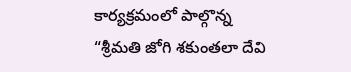కార్యక్రమంలో పాల్గొన్న “శ్రీమతి జోగి శకుంతలా దేవి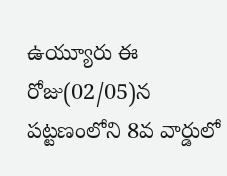ఉయ్యూరు ఈ రోజు(02/05)న పట్టణంలోని 8వ వార్డులో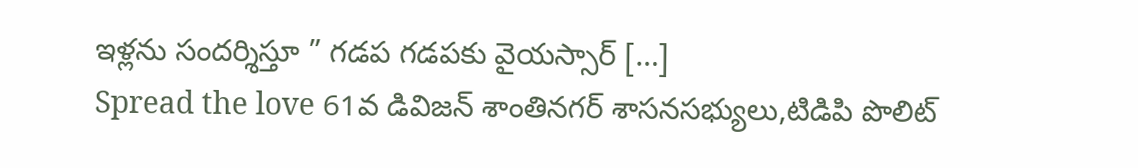ఇళ్లను సందర్శిస్తూ ” గడప గడపకు వైయస్సార్ […]
Spread the love 61వ డివిజన్ శాంతినగర్ శాసనసభ్యులు,టిడిపి పొలిట్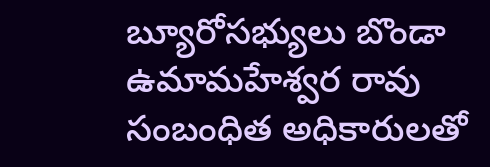బ్యూరోసభ్యులు బొండా ఉమామహేశ్వర రావు సంబంధిత అధికారులతో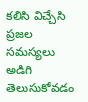కలిసి విచ్చేసి ప్రజల సమస్యలు అడిగి తెలుసుకోవడం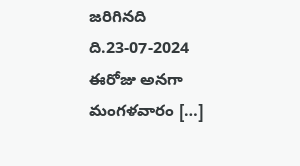జరిగినది ది.23-07-2024 ఈరోజు అనగా మంగళవారం […]